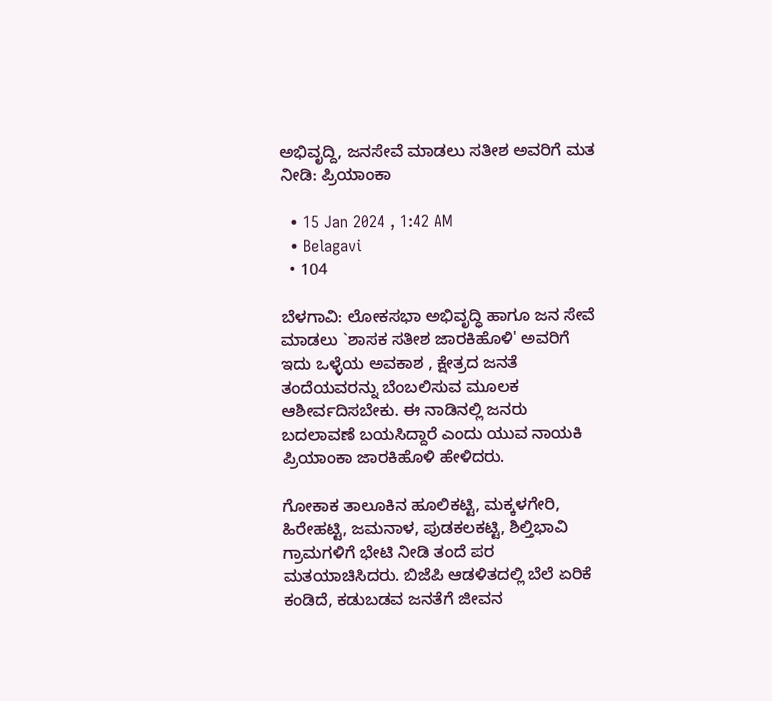ಅಭಿವೃದ್ದಿ, ಜನಸೇವೆ ಮಾಡಲು ಸತೀಶ ಅವರಿಗೆ ಮತ ನೀಡಿ: ಪ್ರಿಯಾಂಕಾ

  • 15 Jan 2024 , 1:42 AM
  • Belagavi
  • 104

ಬೆಳಗಾವಿ: ಲೋಕಸಭಾ ಅಭಿವೃದ್ಧಿ ಹಾಗೂ ಜನ ಸೇವೆ ಮಾಡಲು `ಶಾಸಕ ಸತೀಶ ಜಾರಕಿಹೊಳಿ' ಅವರಿಗೆ ಇದು ಒಳ್ಳೆಯ ಅವಕಾಶ , ಕ್ಷೇತ್ರದ ಜನತೆ ತಂದೆಯವರನ್ನು ಬೆಂಬಲಿಸುವ ಮೂಲಕ ಆಶೀರ್ವದಿಸಬೇಕು. ಈ ನಾಡಿನಲ್ಲಿ ಜನರು ಬದಲಾವಣೆ ಬಯಸಿದ್ದಾರೆ ಎಂದು ಯುವ ನಾಯಕಿ ಪ್ರಿಯಾಂಕಾ ಜಾರಕಿಹೊಳಿ ಹೇಳಿದರು.

ಗೋಕಾಕ ತಾಲೂಕಿನ ಹೂಲಿಕಟ್ಟಿ, ಮಕ್ಕಳಗೇರಿ, ಹಿರೇಹಟ್ಟಿ, ಜಮನಾಳ, ಪುಡಕಲಕಟ್ಟಿ, ಶಿಲ್ತಿಭಾವಿ ಗ್ರಾಮಗಳಿಗೆ ಭೇಟಿ ನೀಡಿ ತಂದೆ ಪರ ಮತಯಾಚಿಸಿದರು. ಬಿಜೆಪಿ ಆಡಳಿತದಲ್ಲಿ ಬೆಲೆ ಏರಿಕೆ ಕಂಡಿದೆ, ಕಡುಬಡವ ಜನತೆಗೆ ಜೀವನ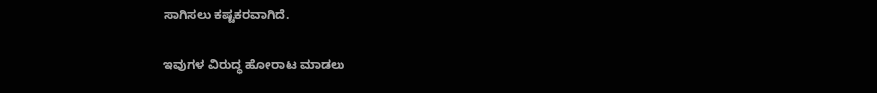ಸಾಗಿಸಲು ಕಷ್ಟಕರವಾಗಿದೆ.

ಇವುಗಳ ವಿರುದ್ಧ ಹೋರಾಟ ಮಾಡಲು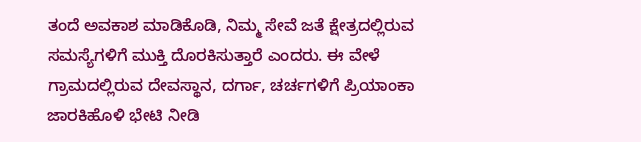ತಂದೆ ಅವಕಾಶ ಮಾಡಿಕೊಡಿ, ನಿಮ್ಮ ಸೇವೆ ಜತೆ ಕ್ಷೇತ್ರದಲ್ಲಿರುವ ಸಮಸ್ಯೆಗಳಿಗೆ ಮುಕ್ತಿ ದೊರಕಿಸುತ್ತಾರೆ ಎಂದರು. ಈ ವೇಳೆ ಗ್ರಾಮದಲ್ಲಿರುವ ದೇವಸ್ಥಾನ, ದರ್ಗಾ, ಚರ್ಚಗಳಿಗೆ ಪ್ರಿಯಾಂಕಾ ಜಾರಕಿಹೊಳಿ ಭೇಟಿ ನೀಡಿ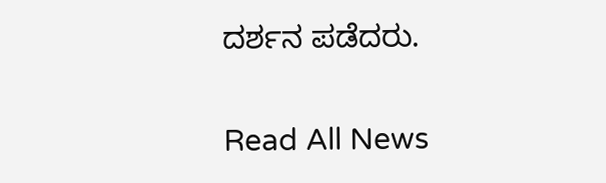ದರ್ಶನ ಪಡೆದರು.

Read All News